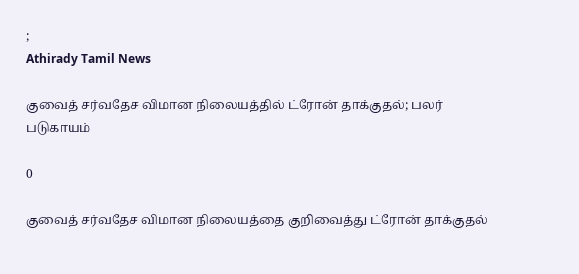;
Athirady Tamil News

குவைத் சர்வதேச விமான நிலையத்தில் ட்ரோன் தாக்குதல்; பலர் படுகாயம்

0

குவைத் சர்வதேச விமான நிலையத்தை குறிவைத்து ட்ரோன் தாக்குதல்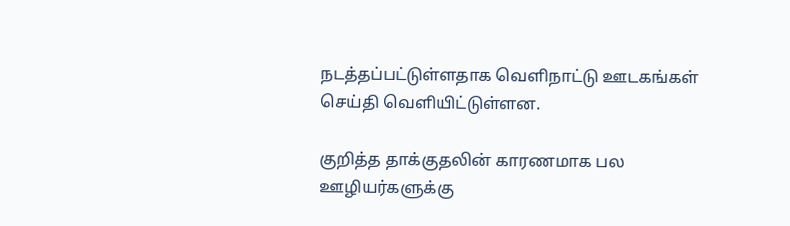நடத்தப்பட்டுள்ளதாக வெளிநாட்டு ஊடகங்கள் செய்தி வெளியிட்டுள்ளன.

குறித்த தாக்குதலின் காரணமாக பல ஊழியர்களுக்கு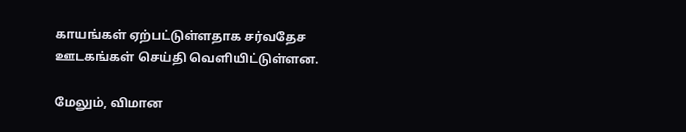காயங்கள் ஏற்பட்டுள்ளதாக சர்வதேச ஊடகங்கள் செய்தி வெளியிட்டுள்ளன.

மேலும், விமான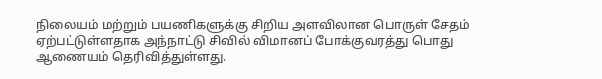நிலையம் மற்றும் பயணிகளுக்கு சிறிய அளவிலான பொருள் சேதம் ஏற்பட்டுள்ளதாக அந்நாட்டு சிவில் விமானப் போக்குவரத்து பொது ஆணையம் தெரிவித்துள்ளது.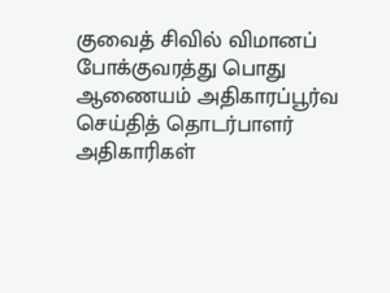குவைத் சிவில் விமானப் போக்குவரத்து பொது ஆணையம் அதிகாரப்பூர்வ செய்தித் தொடர்பாளர் அதிகாரிகள்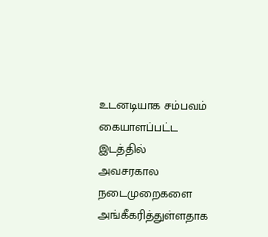உடனடியாக சம்பவம் கையாளப்பட்ட இடத்தில் அவசரகால நடைமுறைகளை அங்கீகரித்துள்ளதாக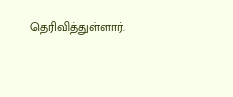தெரிவித்துள்ளார்.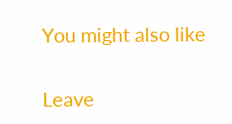You might also like

Leave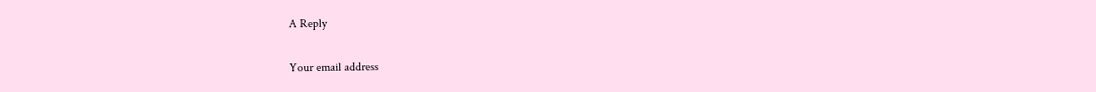A Reply

Your email address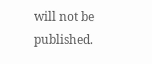will not be published.